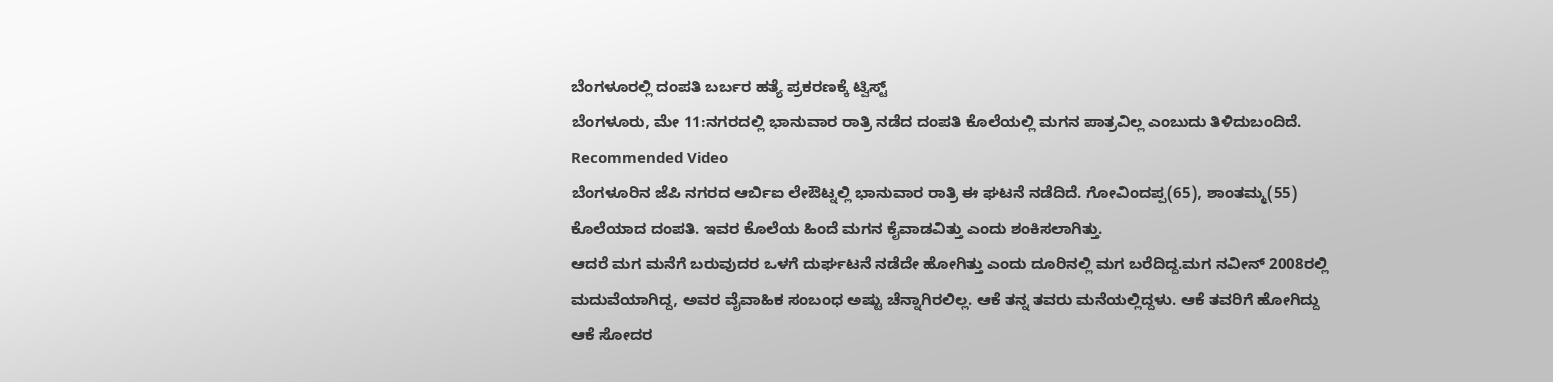ಬೆಂಗಳೂರಲ್ಲಿ ದಂಪತಿ ಬರ್ಬರ ಹತ್ಯೆ ಪ್ರಕರಣಕ್ಕೆ ಟ್ವಿಸ್ಟ್
ಬೆಂಗಳೂರು, ಮೇ 11:ನಗರದಲ್ಲಿ ಭಾನುವಾರ ರಾತ್ರಿ ನಡೆದ ದಂಪತಿ ಕೊಲೆಯಲ್ಲಿ ಮಗನ ಪಾತ್ರವಿಲ್ಲ ಎಂಬುದು ತಿಳಿದುಬಂದಿದೆ.
Recommended Video
ಬೆಂಗಳೂರಿನ ಜೆಪಿ ನಗರದ ಆರ್ಬಿಐ ಲೇಔಟ್ನಲ್ಲಿ ಭಾನುವಾರ ರಾತ್ರಿ ಈ ಘಟನೆ ನಡೆದಿದೆ. ಗೋವಿಂದಪ್ಪ(65), ಶಾಂತಮ್ಮ(55) ಕೊಲೆಯಾದ ದಂಪತಿ. ಇವರ ಕೊಲೆಯ ಹಿಂದೆ ಮಗನ ಕೈವಾಡವಿತ್ತು ಎಂದು ಶಂಕಿಸಲಾಗಿತ್ತು.
ಆದರೆ ಮಗ ಮನೆಗೆ ಬರುವುದರ ಒಳಗೆ ದುರ್ಘಟನೆ ನಡೆದೇ ಹೋಗಿತ್ತು ಎಂದು ದೂರಿನಲ್ಲಿ ಮಗ ಬರೆದಿದ್ದ.ಮಗ ನವೀನ್ 2008ರಲ್ಲಿ ಮದುವೆಯಾಗಿದ್ದ, ಅವರ ವೈವಾಹಿಕ ಸಂಬಂಧ ಅಷ್ಟು ಚೆನ್ನಾಗಿರಲಿಲ್ಲ. ಆಕೆ ತನ್ನ ತವರು ಮನೆಯಲ್ಲಿದ್ದಳು. ಆಕೆ ತವರಿಗೆ ಹೋಗಿದ್ದು ಆಕೆ ಸೋದರ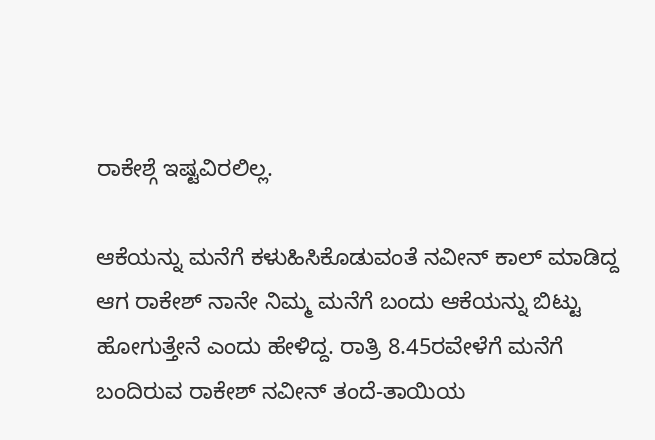ರಾಕೇಶ್ಗೆ ಇಷ್ಟವಿರಲಿಲ್ಲ.

ಆಕೆಯನ್ನು ಮನೆಗೆ ಕಳುಹಿಸಿಕೊಡುವಂತೆ ನವೀನ್ ಕಾಲ್ ಮಾಡಿದ್ದ ಆಗ ರಾಕೇಶ್ ನಾನೇ ನಿಮ್ಮ ಮನೆಗೆ ಬಂದು ಆಕೆಯನ್ನು ಬಿಟ್ಟು ಹೋಗುತ್ತೇನೆ ಎಂದು ಹೇಳಿದ್ದ. ರಾತ್ರಿ 8.45ರವೇಳೆಗೆ ಮನೆಗೆ ಬಂದಿರುವ ರಾಕೇಶ್ ನವೀನ್ ತಂದೆ-ತಾಯಿಯ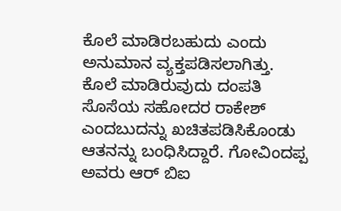ಕೊಲೆ ಮಾಡಿರಬಹುದು ಎಂದು ಅನುಮಾನ ವ್ಯಕ್ತಪಡಿಸಲಾಗಿತ್ತು.
ಕೊಲೆ ಮಾಡಿರುವುದು ದಂಪತಿ ಸೊಸೆಯ ಸಹೋದರ ರಾಕೇಶ್ ಎಂದಬುದನ್ನು ಖಚಿತಪಡಿಸಿಕೊಂಡು ಆತನನ್ನು ಬಂಧಿಸಿದ್ದಾರೆ. ಗೋವಿಂದಪ್ಪ ಅವರು ಆರ್ ಬಿಐ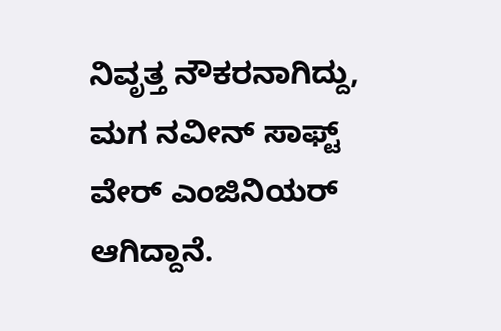ನಿವೃತ್ತ ನೌಕರನಾಗಿದ್ದು, ಮಗ ನವೀನ್ ಸಾಫ್ಟ್ ವೇರ್ ಎಂಜಿನಿಯರ್ ಆಗಿದ್ದಾನೆ.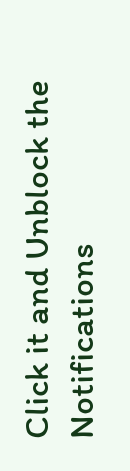Click it and Unblock the Notifications